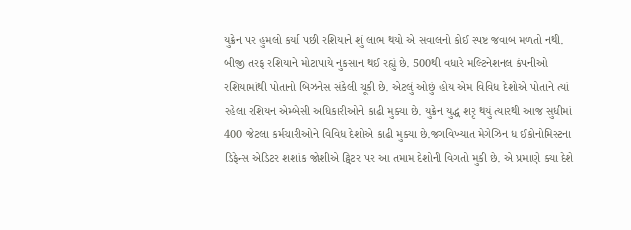યુક્રેન પર હુમલો કર્યા પછી રશિયાને શું લાભ થયો એ સવાલનો કોઈ સ્પષ્ટ જવાબ મળતો નથી. બીજી તરફ રશિયાને મોટાપાયે નુકસાન થઈ રહ્યું છે. 500થી વધારે મલ્ટિનેશનલ કંપનીઓ રશિયામાંથી પોતાનો બિઝનેસ સંકેલી ચૂકી છે. એટલું ઓછું હોય એમ વિવિધ દેશોએ પોતાને ત્યાં રહેલા રશિયન એમ્બેસી અધિકારીઓને કાઢી મુક્યા છે. યુક્રેન યુદ્ધ શરૃ થયું ત્યારથી આજ સુધીમાં 400 જેટલા કર્મચારીઓને વિવિધ દેશોએ કાઢી મુક્યા છે.જગવિખ્યાત મેગેઝિન ધ ઈકોનોમિસ્ટના ડિફેન્સ એડિટર શશાંક જોશીએ ટ્વિટર પર આ તમામ દેશોની વિગતો મુકી છે. એ પ્રમાણે ક્યા દેશે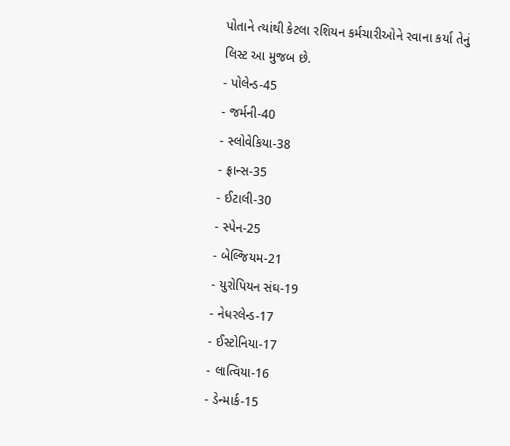પોતાને ત્યાંથી કેટલા રશિયન કર્મચારીઓને રવાના કર્યા તેનું લિસ્ટ આ મુજબ છે.
- પોલેન્ડ-45
- જર્મની-40
- સ્લોવેકિયા-38
- ફ્રાન્સ-35
- ઈટાલી-30
- સ્પેન-25
- બેલ્જિયમ-21
- યુરોપિયન સંઘ-19
- નેધરલેન્ડ-17
- ઈસ્ટોનિયા-17
- લાત્વિયા-16
- ડેન્માર્ક-15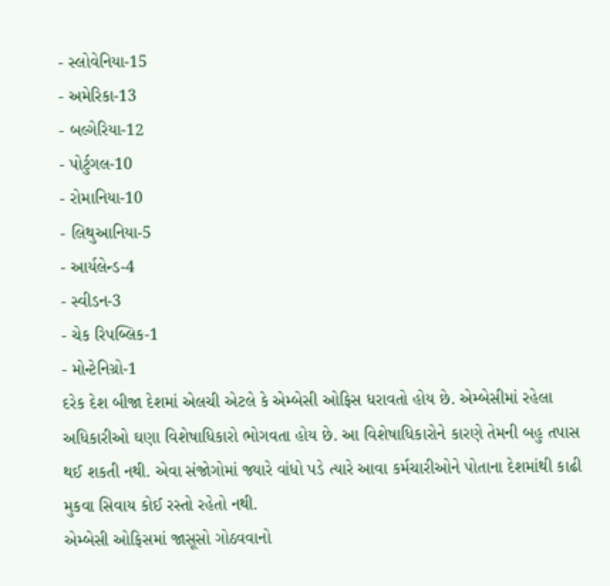- સ્લોવેનિયા-15
- અમેરિકા-13
- બલ્ગેરિયા-12
- પોર્ટુગલ-10
- રોમાનિયા-10
- લિથુઆનિયા-5
- આર્યલેન્ડ-4
- સ્વીડન-3
- ચેક રિપબ્લિક-1
- મોન્ટેનિગ્રો-1
દરેક દેશ બીજા દેશમાં એલચી એટલે કે એમ્બેસી ઓફિસ ધરાવતો હોય છે. એમ્બેસીમાં રહેલા અધિકારીઓ ઘણા વિશેષાધિકારો ભોગવતા હોય છે. આ વિશેષાધિકારોને કારણે તેમની બહુ તપાસ થઈ શકતી નથી. એવા સંજોગોમાં જ્યારે વાંધો પડે ત્યારે આવા કર્મચારીઓને પોતાના દેશમાંથી કાઢી મુકવા સિવાય કોઈ રસ્તો રહેતો નથી.
એમ્બેસી ઓફિસમાં જાસૂસો ગોઠવવાનો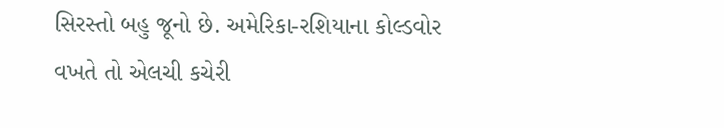સિરસ્તો બહુ જૂનો છે. અમેરિકા-રશિયાના કોલ્ડવોર વખતે તો એલચી કચેરી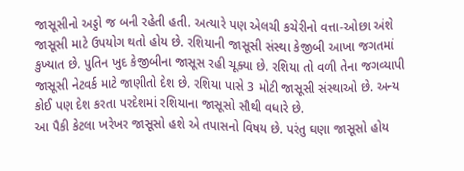જાસૂસીનો અડ્ડો જ બની રહેતી હતી. અત્યારે પણ એલચી કચેરીનો વત્તા-ઓછા અંશે જાસૂસી માટે ઉપયોગ થતો હોય છે. રશિયાની જાસૂસી સંસ્થા કેજીબી આખા જગતમાં કુખ્યાત છે. પુતિન ખુદ કેજીબીના જાસૂસ રહી ચૂક્યા છે. રશિયા તો વળી તેના જગવ્યાપી જાસૂસી નેટવર્ક માટે જાણીતો દેશ છે. રશિયા પાસે 3 મોટી જાસૂસી સંસ્થાઓ છે. અન્ય કોઈ પણ દેશ કરતા પરદેશમાં રશિયાના જાસૂસો સૌથી વધારે છે.
આ પૈકી કેટલા ખરેખર જાસૂસો હશે એ તપાસનો વિષય છે. પરંતુ ઘણા જાસૂસો હોય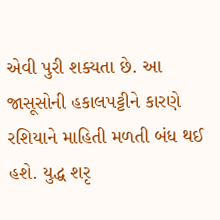એવી પુરી શક્યતા છે. આ જાસૂસોની હકાલપટ્ટીને કારણે રશિયાને માહિતી મળતી બંધ થઈ હશે. યુદ્ધ શરૃ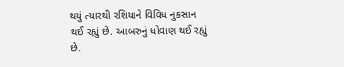થયું ત્યારથી રશિયાને વિવિધ નુકસાન થઈ રહ્યું છે. આબરુનું ધોવાણ થઈ રહ્યું છે.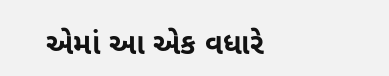એમાં આ એક વધારે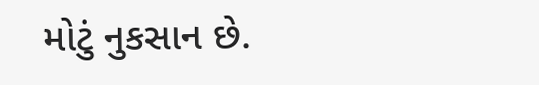મોટું નુકસાન છે.